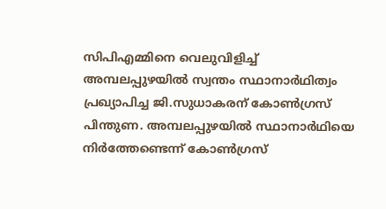സിപിഎമ്മിനെ വെലുവിളിച്ച് അമ്പലപ്പുഴയില്‍ സ്വന്തം സ്ഥാനാര്‍ഥിത്വം പ്രഖ്യാപിച്ച ജി.സുധാകരന് കോണ്‍ഗ്രസ് പിന്തുണ. അമ്പലപ്പുഴയില്‍ സ്ഥാനാര്‍ഥിയെ നിര്‍ത്തേണ്ടെന്ന് കോണ്‍ഗ്രസ്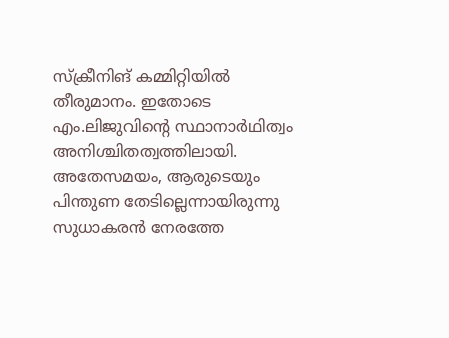സ്ക്രീനിങ് കമ്മിറ്റിയില്‍ തീരുമാനം. ഇതോടെ എം.ലിജുവിന്റെ സ്ഥാനാര്‍ഥിത്വം അനിശ്ചിതത്വത്തിലായി. അതേസമയം, ആരുടെയും പിന്തുണ തേടില്ലെന്നായിരുന്നു സുധാകരൻ നേരത്തേ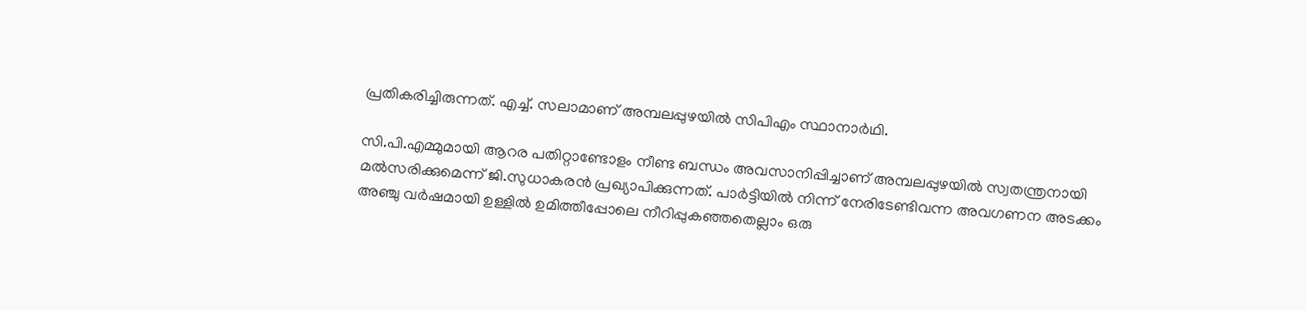പ്രതികരിച്ചിരുന്നത്. എച്ച്. സലാമാണ് അമ്പലപ്പുഴയിൽ സിപിഎം സ്ഥാനാർഥി.

സി.പി.എമ്മുമായി ആറര പതിറ്റാണ്ടോളം നീണ്ട ബന്ധം അവസാനിപ്പിച്ചാണ് അമ്പലപ്പുഴയിൽ സ്വതന്ത്രനായി മൽസരിക്കുമെന്ന് ജി.സുധാകരൻ പ്രഖ്യാപിക്കുന്നത്. പാർട്ടിയിൽ നിന്ന് നേരിടേണ്ടിവന്ന അവഗണന അടക്കം അഞ്ചു വർഷമായി ഉള്ളിൽ ഉമിത്തീപ്പോലെ നീറിപ്പുകഞ്ഞതെല്ലാം ഒരു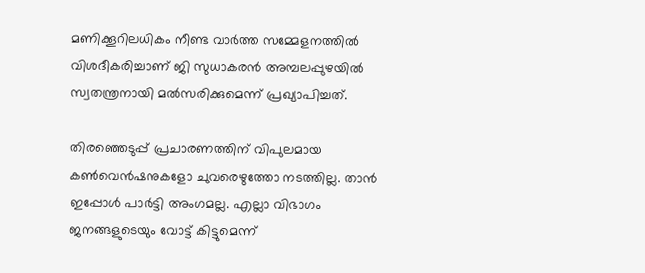മണിക്കൂറിലധികം നീണ്ട വാർത്ത സമ്മേളനത്തിൽ വിശദീകരിച്ചാണ് ജി സുധാകരൻ അമ്പലപ്പുഴയിൽ സ്വതന്ത്രനായി മൽസരിക്കുമെന്ന് പ്രഖ്യാപിച്ചത്.

തിരഞ്ഞെടുപ്പ് പ്രചാരണത്തിന് വിപുലമായ കൺവെൻഷനുകളോ ചുവരെഴുത്തോ നടത്തില്ല. താൻ ഇപ്പോൾ പാർട്ടി അംഗമല്ല. എല്ലാ വിഭാഗം ജനങ്ങളുടെയും വോട്ട് കിട്ടുമെന്ന്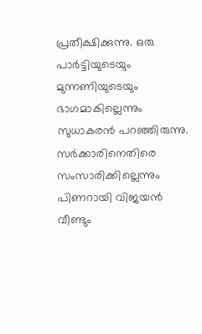പ്രതീക്ഷിക്കുന്നു. ഒരു പാർട്ടിയുടെയും മുന്നണിയുടെയും ഭാഗമാകില്ലെന്നും സുധാകരന്‍ പറഞ്ഞിരുന്നു. സർക്കാരിനെതിരെ സംസാരിക്കില്ലെന്നും പിണറായി വിജയൻ വീണ്ടും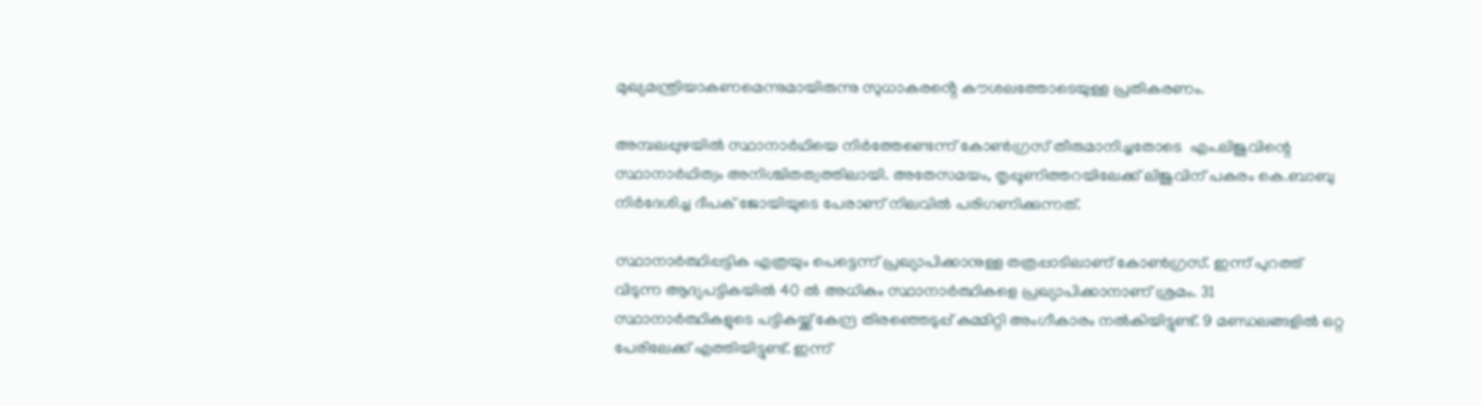മുഖ്യമന്ത്രിയാകണമെന്നുമായിരുന്നു സുധാകരൻ്റെ കൗശലത്തോടെയുള്ള പ്രതികരണം.

അമ്പലപ്പുഴയില്‍ സ്ഥാനാര്‍ഥിയെ നിര്‍ത്തേണ്ടെന്ന് കോണ്‍ഗ്രസ് തീരുമാനിച്ചതോടെ  എം.ലിജുവിന്റെ സ്ഥാനാര്‍ഥിത്വം അനിശ്ചിതത്വത്തിലായി. അതേസമയം, തൃപ്പൂണിത്തറയിലേക്ക് ലിജുവിന് പകരം കെ.ബാബു നിര്‍ദേശിച്ച ദീപക് ജോയിയുടെ പേരാണ് നിലവില്‍ പരിഗണിക്കുന്നത്.

സ്ഥാനാർത്ഥിപ്പട്ടിക എത്രയും പെട്ടെന്ന് പ്രഖ്യാപിക്കാനുള്ള തത്രപ്പാടിലാണ് കോൺഗ്രസ്. ഇന്ന് പുറത്ത് വിടുന്ന ആദ്യപട്ടികയിൽ 40 ൽ അധികം സ്ഥാനാർത്ഥികളെ പ്രഖ്യാപിക്കാനാണ് ശ്രമം. 31 സ്ഥാനാർത്ഥികളുടെ പട്ടികയ്ക്ക് കേന്ദ്ര തിരഞ്ഞെടുപ്പ് കമ്മിറ്റി അംഗീകാരം നൽകിയിട്ടുണ്ട്. 9 മണ്ഡലങ്ങളിൽ ഒറ്റ പേരിലേക്ക് എത്തിയിട്ടുണ്ട്. ഇന്ന്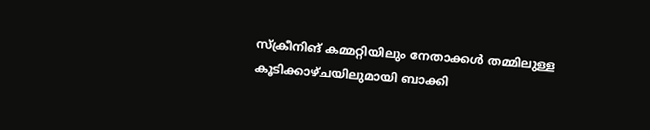സ്ക്രീനിങ് കമ്മറ്റിയിലും നേതാക്കൾ തമ്മിലുള്ള കൂടിക്കാഴ്ചയിലുമായി ബാക്കി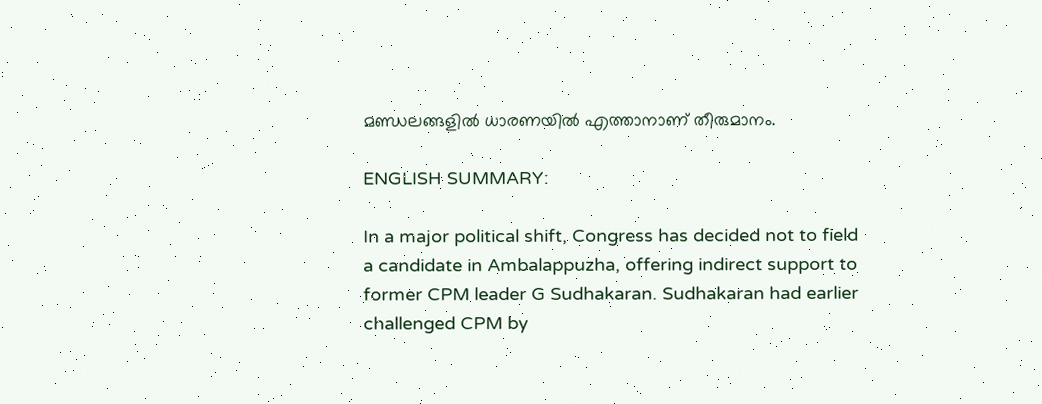മണ്ഡലങ്ങളിൽ ധാരണയിൽ എത്താനാണ് തീരുമാനം.

ENGLISH SUMMARY:

In a major political shift, Congress has decided not to field a candidate in Ambalappuzha, offering indirect support to former CPM leader G Sudhakaran. Sudhakaran had earlier challenged CPM by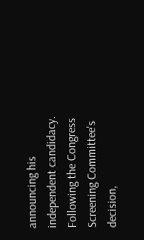announcing his independent candidacy. Following the Congress Screening Committee's decision,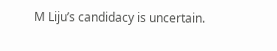M Liju’s candidacy is uncertain.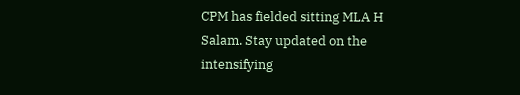CPM has fielded sitting MLA H Salam. Stay updated on the intensifying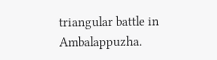triangular battle in Ambalappuzha.